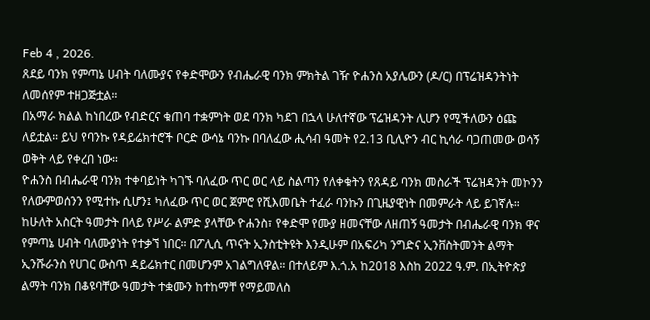Feb 4 , 2026.
ጸደይ ባንክ የምጣኔ ሀብት ባለሙያና የቀድሞውን የብሔራዊ ባንክ ምክትል ገዥ ዮሐንስ አያሌውን (ዶ/ር) በፕሬዝዳንትነት ለመሰየም ተዘጋጅቷል።
በአማራ ክልል ከነበረው የብድርና ቁጠባ ተቋምነት ወደ ባንክ ካደገ በኋላ ሁለተኛው ፕሬዝዳንት ሊሆን የሚችለውን ዕጩ ለይቷል። ይህ የባንኩ የዳይሬክተሮች ቦርድ ውሳኔ ባንኩ በባለፈው ሒሳብ ዓመት የ2.13 ቢሊዮን ብር ኪሳራ ባጋጠመው ወሳኝ ወቅት ላይ የቀረበ ነው።
ዮሐንስ በብሔራዊ ባንክ ተቀባይነት ካገኙ ባለፈው ጥር ወር ላይ ስልጣን የለቀቁትን የጸዳይ ባንክ መስራች ፕሬዝዳንት መኮንን የለውምወሰንን የሚተኩ ሲሆን፤ ካለፈው ጥር ወር ጀምሮ የሺእመቤት ተፈራ ባንኩን በጊዜያዊነት በመምራት ላይ ይገኛሉ።
ከሁለት አስርት ዓመታት በላይ የሥራ ልምድ ያላቸው ዮሐንስ፣ የቀድሞ የሙያ ዘመናቸው ለዘጠኝ ዓመታት በብሔራዊ ባንክ ዋና የምጣኔ ሀብት ባለሙያነት የተቃኘ ነበር። በፖሊሲ ጥናት ኢንስቲትዩት እንዲሁም በአፍሪካ ንግድና ኢንቨስትመንት ልማት ኢንሹራንስ የሀገር ውስጥ ዳይሬክተር በመሆንም አገልግለዋል። በተለይም እ.ጎ.አ ከ2018 እስከ 2022 ዓ.ም. በኢትዮጵያ ልማት ባንክ በቆዩባቸው ዓመታት ተቋሙን ከተከማቸ የማይመለስ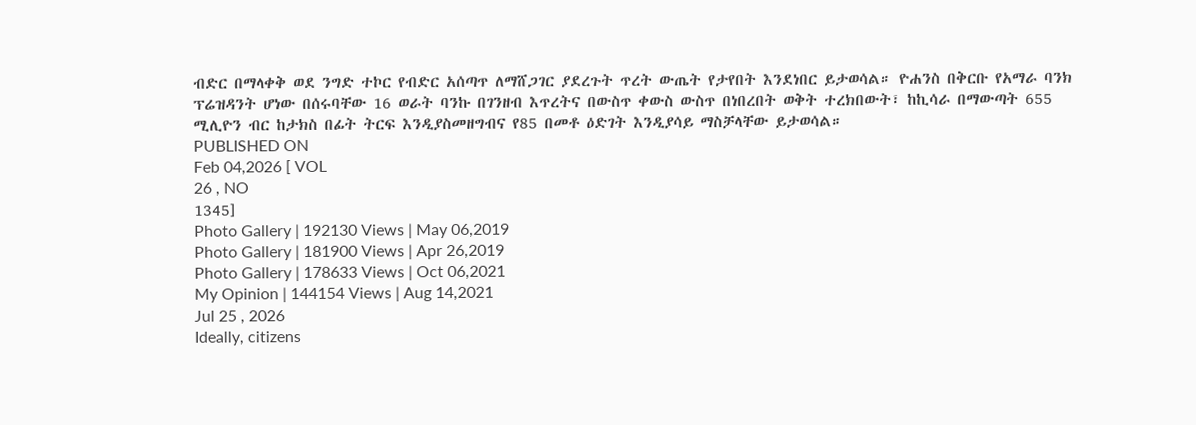ብድር በማላቀቅ ወደ ንግድ ተኮር የብድር አሰጣጥ ለማሸጋገር ያደረጉት ጥረት ውጤት የታየበት እንደነበር ይታወሳል። ዮሐንስ በቅርቡ የአማራ ባንክ ፕሬዝዳንት ሆነው በሰሩባቸው 16 ወራት ባንኩ በገንዘብ እጥረትና በውስጥ ቀውስ ውስጥ በነበረበት ወቅት ተረክበውት፣ ከኪሳራ በማውጣት 655 ሚሊዮን ብር ከታክስ በፊት ትርፍ እንዲያስመዘግብና የ85 በመቶ ዕድገት እንዲያሳይ ማስቻላቸው ይታወሳል።
PUBLISHED ON
Feb 04,2026 [ VOL
26 , NO
1345]
Photo Gallery | 192130 Views | May 06,2019
Photo Gallery | 181900 Views | Apr 26,2019
Photo Gallery | 178633 Views | Oct 06,2021
My Opinion | 144154 Views | Aug 14,2021
Jul 25 , 2026
Ideally, citizens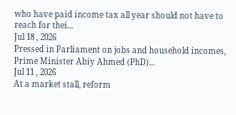who have paid income tax all year should not have to reach for thei...
Jul 18 , 2026
Pressed in Parliament on jobs and household incomes, Prime Minister Abiy Ahmed (PhD)...
Jul 11 , 2026
At a market stall, reform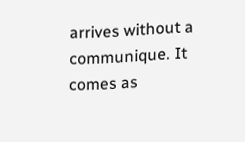arrives without a communique. It comes as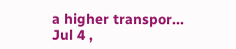a higher transpor...
Jul 4 ,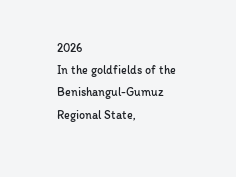2026
In the goldfields of the Benishangul-Gumuz Regional State,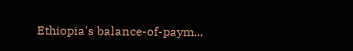Ethiopia's balance-of-paym...